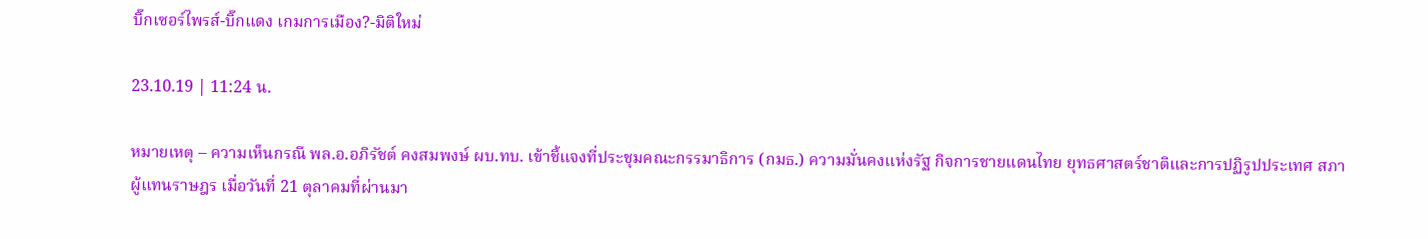บิ๊กเซอร์ไพรส์-บิ๊กแดง เกมการเมือง?-มิติใหม่

23.10.19 | 11:24 น.

หมายเหตุ – ความเห็นกรณี พล.อ.อภิรัชต์ คงสมพงษ์ ผบ.ทบ. เข้าชี้แจงที่ประชุมคณะกรรมาธิการ (กมธ.) ความมั่นคงแห่งรัฐ กิจการชายแดนไทย ยุทธศาสตร์ชาติและการปฏิรูปประเทศ สภาผู้แทนราษฎร เมื่อวันที่ 21 ตุลาคมที่ผ่านมา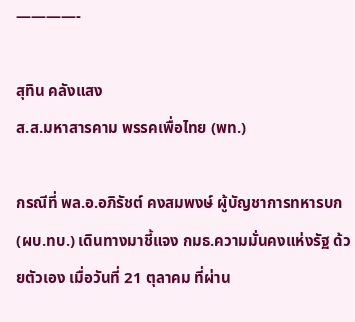————-

สุทิน คลังแสง
ส.ส.มหาสารคาม พรรคเพื่อไทย (พท.)

กรณีที่ พล.อ.อภิรัชต์ คงสมพงษ์ ผู้บัญชาการทหารบก (ผบ.ทบ.) เดินทางมาชี้แจง กมธ.ความมั่นคงแห่งรัฐ ด้วยตัวเอง เมื่อวันที่ 21 ตุลาคม ที่ผ่าน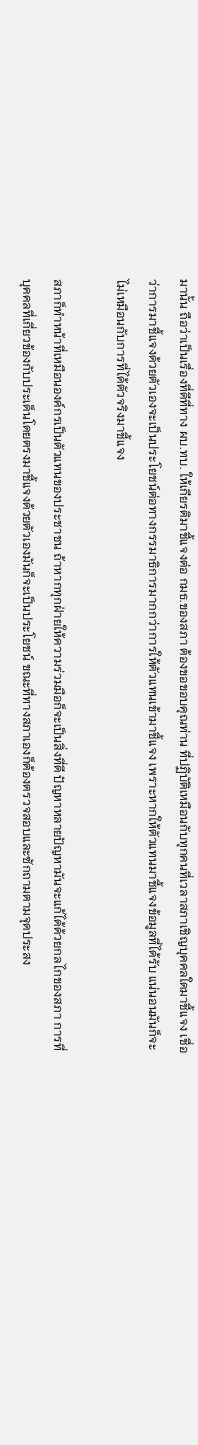มานั้น ถือว่าเป็นเรื่องที่ดีที่ทาง ผบ.ทบ. ให้เกียรติมาชี้แจงต่อ กมธ.ของสภา ต้องขอขอบคุณท่าน ที่ปฏิบัติเหมือนกับทุกคนที่เวลาสภาเชิญบุคคลใดมาชี้แจง เชื่อว่าการมาชี้แจงด้วยตัวเองจะเป็นประโยชน์ต่อทางกรรมาธิการมากกว่าการให้ตัวแทนเข้ามาชี้แจง เพราะหากให้ตัวแทนมาชี้แจงข้อมูลที่ได้รับ แน่นอนมันก็จะไม่เหมือนกับการที่ได้ตัวจริงมาชี้แจง

สภาก็ทำหน้าที่เหมือนองค์กรเป็นตัวแทนของประชาชน ถ้าหากทุกฝ่ายให้ความร่วมมือก็จะเป็นสิ่งที่ดี ปัญหาหลายปัญหามันจะแก้ได้ด้วยกลไกของสภา การที่บุคคลที่เกี่ยวข้องกับประเด็นโดยตรงมาชี้แจงด้วยตัวเองมันก็จะเป็นประโยชน์ ขณะที่ทางสภาเองก็ต้องตรวจสอบและซักถามตามจุดประสง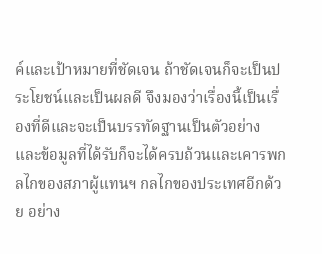ค์และเป้าหมายที่ชัดเจน ถ้าชัดเจนก็จะเป็นประโยชน์และเป็นผลดี จึงมองว่าเรื่องนี้เป็นเรื่องที่ดีและจะเป็นบรรทัดฐานเป็นตัวอย่าง และข้อมูลที่ได้รับก็จะได้ครบถ้วนและเคารพกลไกของสภาผู้แทนฯ กลไกของประเทศอีกด้วย อย่าง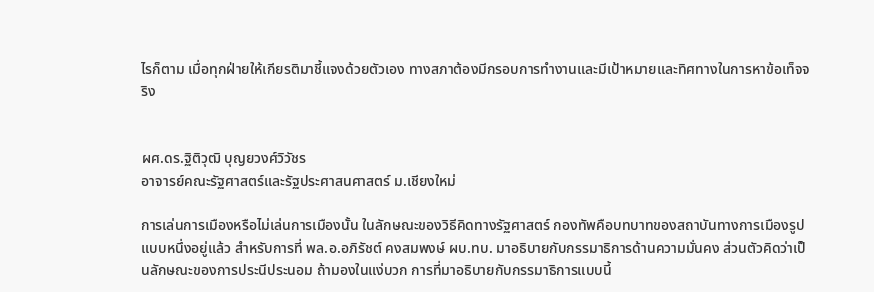ไรก็ตาม เมื่อทุกฝ่ายให้เกียรติมาชี้แจงด้วยตัวเอง ทางสภาต้องมีกรอบการทำงานและมีเป้าหมายและทิศทางในการหาข้อเท็จจริง


ผศ.ดร.ฐิติวุฒิ บุญยวงศ์วิวัชร
อาจารย์คณะรัฐศาสตร์และรัฐประศาสนศาสตร์ ม.เชียงใหม่

การเล่นการเมืองหรือไม่เล่นการเมืองนั้น ในลักษณะของวิธีคิดทางรัฐศาสตร์ กองทัพคือบทบาทของสถาบันทางการเมืองรูปแบบหนึ่งอยู่แล้ว สำหรับการที่ พล.อ.อภิรัชต์ คงสมพงษ์ ผบ.ทบ. มาอธิบายกับกรรมาธิการด้านความมั่นคง ส่วนตัวคิดว่าเป็นลักษณะของการประนีประนอม ถ้ามองในแง่บวก การที่มาอธิบายกับกรรมาธิการแบบนี้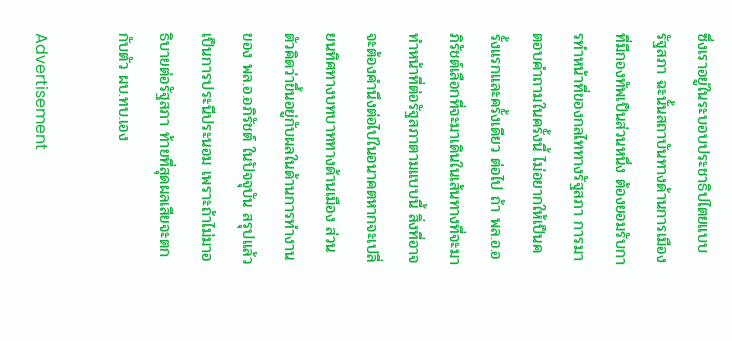ซึ่งเราอยู่ในระบอบประชาธิปไตยแบบรัฐสภา ฉะนั้นสถาบันทางด้านการเมืองที่มีกองทัพเป็นส่วนหนึ่ง ต้องยอมรับการทำหน้าที่ของกลไททางรัฐสภา การมาตอบคำถามในครั้งนี้ ไม่อยากให้เป็นครั้งแรกและครั้งเดียว ต่อไป ถ้า พล.อ.อภิรัชต์เลือกที่จะมาเดินในเส้นทางที่จะมาทำหน้าที่ต่อรัฐสภาตามแบบนี้ สิ่งที่อาจจะต้องคำนึงต่อไปในอนาคตหากจะเปลี่ยนทิศทางบทบาททางด้านเมือง ส่วนตัวคิดว่าขึ้นอยู่กับผลในด้านการทำงานของ พล.อ.อภิรัชต์ ในปัจจุบัน สรุปแล้วเป็นการประนีประนอม เพราะถ้าไม่มาอธิบายต่อรัฐสภา ท้ายที่สุดผลเสียจะตกกับตัว ผบ.ทบ.เอง

Advertisement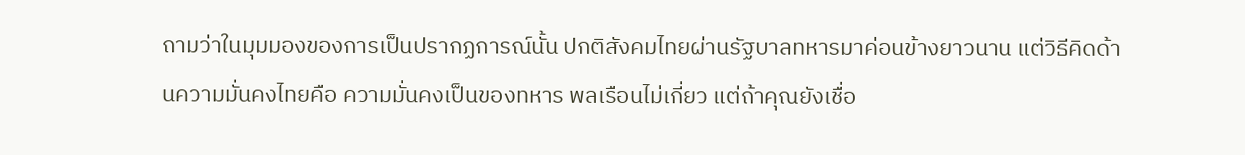ถามว่าในมุมมองของการเป็นปรากฏการณ์นั้น ปกติสังคมไทยผ่านรัฐบาลทหารมาค่อนข้างยาวนาน แต่วิธีคิดด้านความมั่นคงไทยคือ ความมั่นคงเป็นของทหาร พลเรือนไม่เกี่ยว แต่ถ้าคุณยังเชื่อ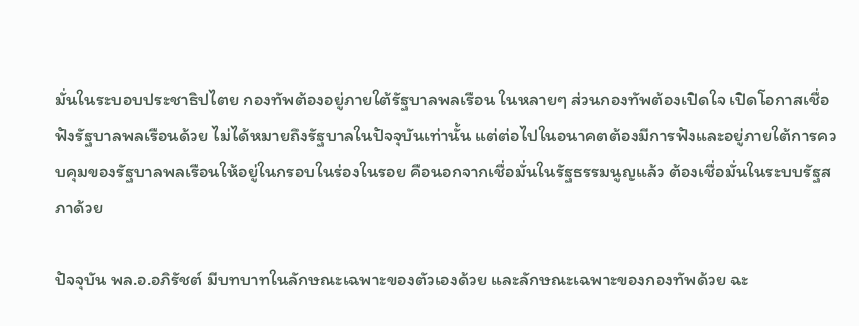มั่นในระบอบประชาธิปไตย กองทัพต้องอยู่ภายใต้รัฐบาลพลเรือน ในหลายๆ ส่วนกองทัพต้องเปิดใจ เปิดโอกาสเชื่อฟังรัฐบาลพลเรือนด้วย ไม่ได้หมายถึงรัฐบาลในปัจจุบันเท่านั้น แต่ต่อไปในอนาคตต้องมีการฟังและอยู่ภายใต้การควบคุมของรัฐบาลพลเรือนให้อยู่ในกรอบในร่องในรอย คือนอกจากเชื่อมั่นในรัฐธรรมนูญแล้ว ต้องเชื่อมั่นในระบบรัฐสภาด้วย

ปัจจุบัน พล.อ.อภิรัชต์ มีบทบาทในลักษณะเฉพาะของตัวเองด้วย และลักษณะเฉพาะของกองทัพด้วย ฉะ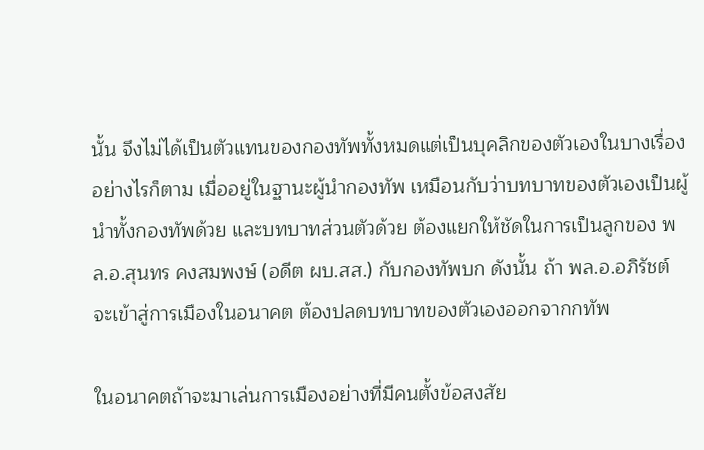นั้น จึงไม่ได้เป็นตัวแทนของกองทัพทั้งหมดแต่เป็นบุคลิกของตัวเองในบางเรื่อง อย่างไรก็ตาม เมื่ออยู่ในฐานะผู้นำกองทัพ เหมือนกับว่าบทบาทของตัวเองเป็นผู้นำทั้งกองทัพด้วย และบทบาทส่วนตัวด้วย ต้องแยกให้ชัดในการเป็นลูกของ พล.อ.สุนทร คงสมพงษ์ (อดีต ผบ.สส.) กับกองทัพบก ดังนั้น ถ้า พล.อ.อภิรัชต์ จะเข้าสู่การเมืองในอนาคต ต้องปลดบทบาทของตัวเองออกจากกทัพ

ในอนาคตถ้าจะมาเล่นการเมืองอย่างที่มีคนตั้งข้อสงสัย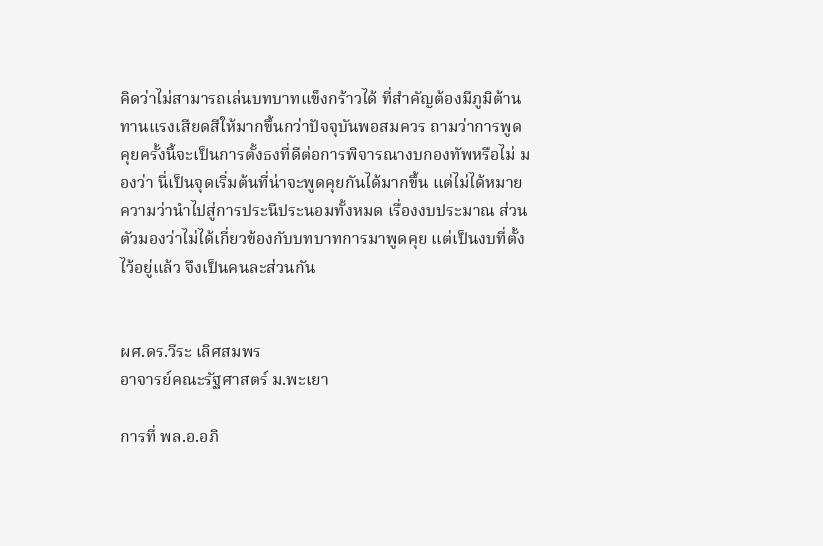คิดว่าไม่สามารถเล่นบทบาทแข็งกร้าวได้ ที่สำคัญต้องมีภูมิต้านทานแรงเสียดสีให้มากขึ้นกว่าปัจจุบันพอสมควร ถามว่าการพูดคุยครั้งนี้จะเป็นการตั้งธงที่ดีต่อการพิจารณางบกองทัพหรือไม่ มองว่า นี่เป็นจุดเริ่มต้นที่น่าจะพูดคุยกันได้มากขึ้น แต่ไม่ได้หมายความว่านำไปสู่การประนีประนอมทั้งหมด เรื่องงบประมาณ ส่วนตัวมองว่าไม่ได้เกี่ยวข้องกับบทบาทการมาพูดคุย แต่เป็นงบที่ตั้งไว้อยู่แล้ว จึงเป็นคนละส่วนกัน


ผศ.ดร.วีระ เลิศสมพร
อาจารย์คณะรัฐศาสตร์ ม.พะเยา

การที่ พล.อ.อภิ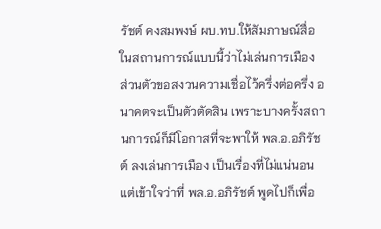รัชต์ คงสมพงษ์ ผบ.ทบ.ให้สัมภาษณ์สื่อในสถานการณ์แบบนี้ว่าไม่เล่นการเมือง ส่วนตัวขอสงวนความเชื่อไว้ครึ่งต่อครึ่ง อนาคตจะเป็นตัวตัดสิน เพราะบางครั้งสถานการณ์ก็มีโอกาสที่จะพาให้ พล.อ.อภิรัชต์ ลงเล่นการเมือง เป็นเรื่องที่ไม่แน่นอน แต่เข้าใจว่าที่ พล.อ.อภิรัชต์ พูดไปก็เพื่อ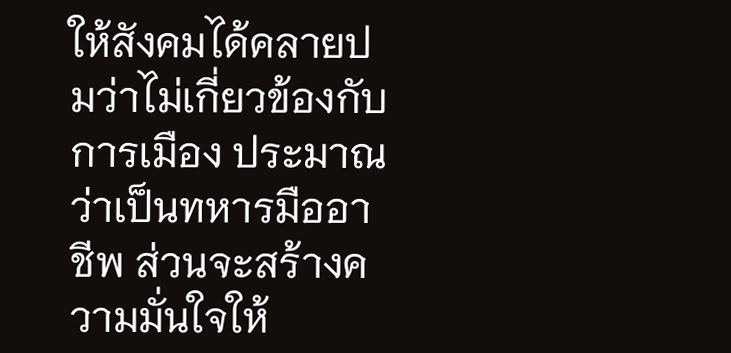ให้สังคมได้คลายปมว่าไม่เกี่ยวข้องกับการเมือง ประมาณว่าเป็นทหารมืออาชีพ ส่วนจะสร้างความมั่นใจให้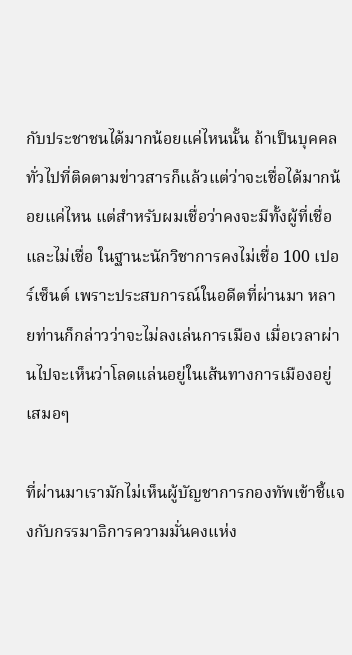กับประชาชนได้มากน้อยแค่ไหนนั้น ถ้าเป็นบุคคลทั่วไปที่ติดตามข่าวสารก็แล้วแต่ว่าจะเชื่อได้มากน้อยแค่ไหน แต่สำหรับผมเชื่อว่าคงจะมีทั้งผู้ที่เชื่อและไม่เชื่อ ในฐานะนักวิชาการคงไม่เชื่อ 100 เปอร์เซ็นต์ เพราะประสบการณ์ในอดีตที่ผ่านมา หลายท่านก็กล่าวว่าจะไม่ลงเล่นการเมือง เมื่อเวลาผ่านไปจะเห็นว่าโลดแล่นอยู่ในเส้นทางการเมืองอยู่เสมอๆ

ที่ผ่านมาเรามักไม่เห็นผู้บัญชาการกองทัพเข้าชี้แจงกับกรรมาธิการความมั่นคงแห่ง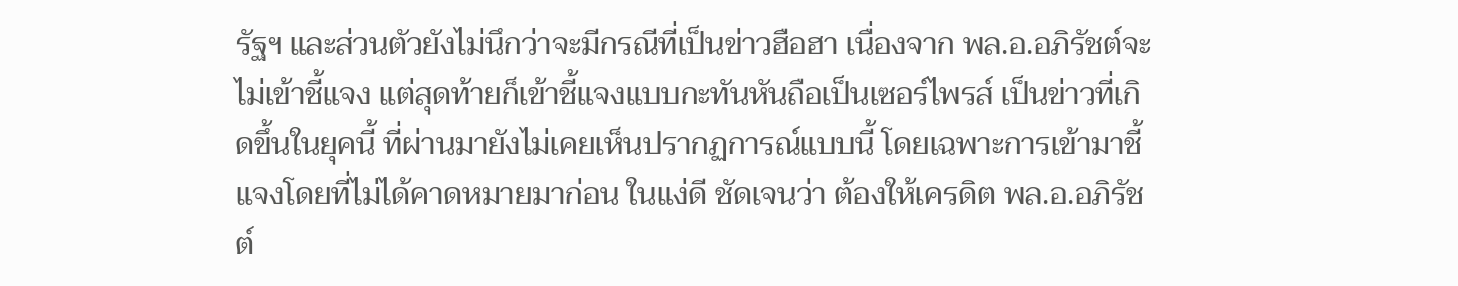รัฐฯ และส่วนตัวยังไม่นึกว่าจะมีกรณีที่เป็นข่าวฮือฮา เนื่องจาก พล.อ.อภิรัชต์จะไม่เข้าชี้แจง แต่สุดท้ายก็เข้าชี้แจงแบบกะทันหันถือเป็นเซอร์ไพรส์ เป็นข่าวที่เกิดขึ้นในยุคนี้ ที่ผ่านมายังไม่เคยเห็นปรากฏการณ์แบบนี้ โดยเฉพาะการเข้ามาชี้แจงโดยที่ไม่ได้คาดหมายมาก่อน ในแง่ดี ชัดเจนว่า ต้องให้เครดิต พล.อ.อภิรัชต์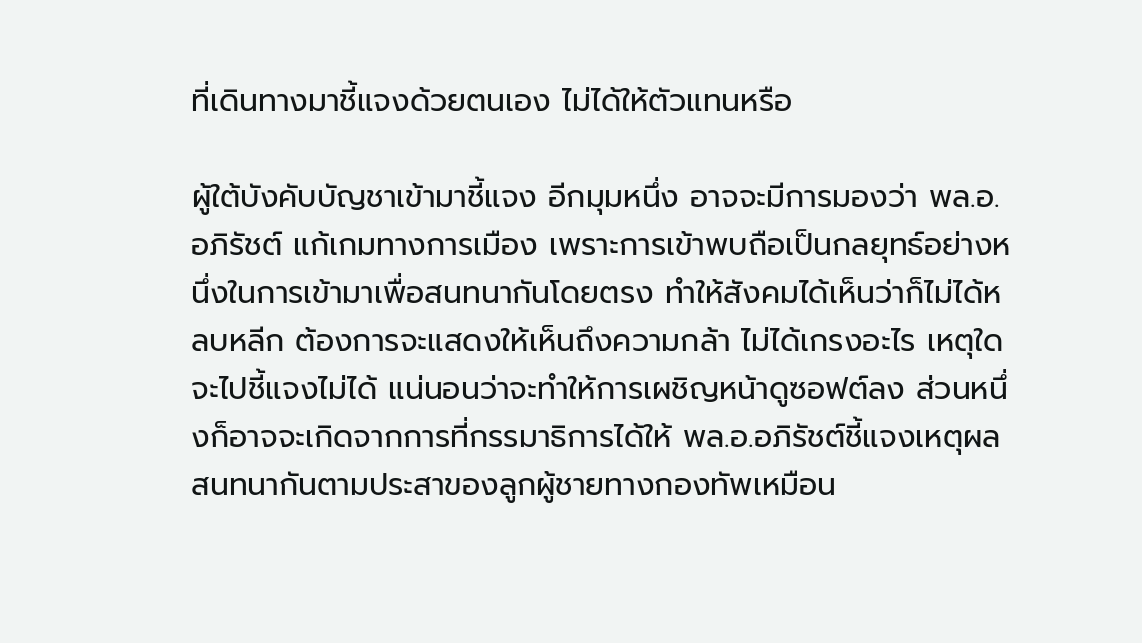ที่เดินทางมาชี้แจงด้วยตนเอง ไม่ได้ให้ตัวแทนหรือ

ผู้ใต้บังคับบัญชาเข้ามาชี้แจง อีกมุมหนึ่ง อาจจะมีการมองว่า พล.อ.อภิรัชต์ แก้เกมทางการเมือง เพราะการเข้าพบถือเป็นกลยุทธ์อย่างหนึ่งในการเข้ามาเพื่อสนทนากันโดยตรง ทำให้สังคมได้เห็นว่าก็ไม่ได้หลบหลีก ต้องการจะแสดงให้เห็นถึงความกล้า ไม่ได้เกรงอะไร เหตุใดจะไปชี้แจงไม่ได้ แน่นอนว่าจะทำให้การเผชิญหน้าดูซอฟต์ลง ส่วนหนึ่งก็อาจจะเกิดจากการที่กรรมาธิการได้ให้ พล.อ.อภิรัชต์ชี้แจงเหตุผล สนทนากันตามประสาของลูกผู้ชายทางกองทัพเหมือน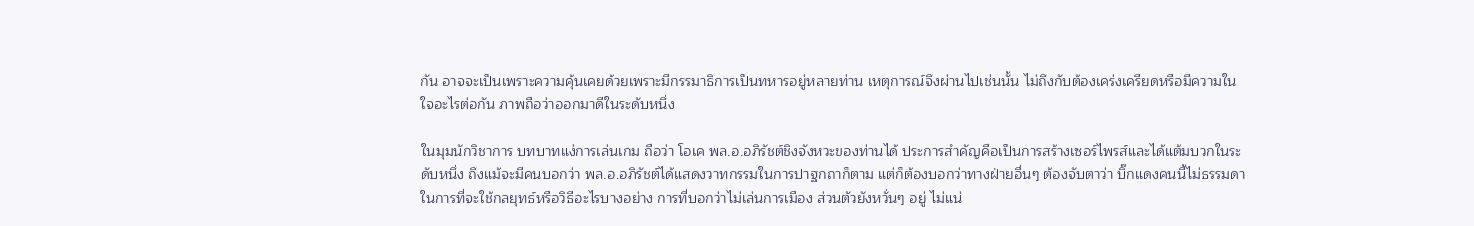กัน อาจจะเป็นเพราะความคุ้นเคยด้วยเพราะมีกรรมาธิการเป็นทหารอยู่หลายท่าน เหตุการณ์จึงผ่านไปเช่นนั้น ไม่ถึงกับต้องเคร่งเครียดหรือมีความในใจอะไรต่อกัน ภาพถือว่าออกมาดีในระดับหนึ่ง

ในมุมนักวิชาการ บทบาทแง่การเล่นเกม ถือว่า โอเค พล.อ.อภิรัชต์ชิงจังหวะของท่านได้ ประการสำคัญคือเป็นการสร้างเซอร์ไพรส์และได้แต้มบวกในระดับหนึ่ง ถึงแม้จะมีคนบอกว่า พล.อ.อภิรัชต์ได้แสดงวาทกรรมในการปาฐกถาก็ตาม แต่ก็ต้องบอกว่าทางฝ่ายอื่นๆ ต้องจับตาว่า บิ๊กแดงคนนี้ไม่ธรรมดา ในการที่จะใช้กลยุทธ์หรือวิธีอะไรบางอย่าง การที่บอกว่าไม่เล่นการเมือง ส่วนตัวยังหวั่นๆ อยู่ ไม่แน่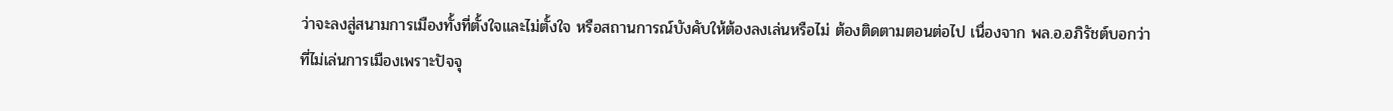ว่าจะลงสู่สนามการเมืองทั้งที่ตั้งใจและไม่ตั้งใจ หรือสถานการณ์บังคับให้ต้องลงเล่นหรือไม่ ต้องติดตามตอนต่อไป เนื่องจาก พล.อ.อภิรัชต์บอกว่าที่ไม่เล่นการเมืองเพราะปัจจุ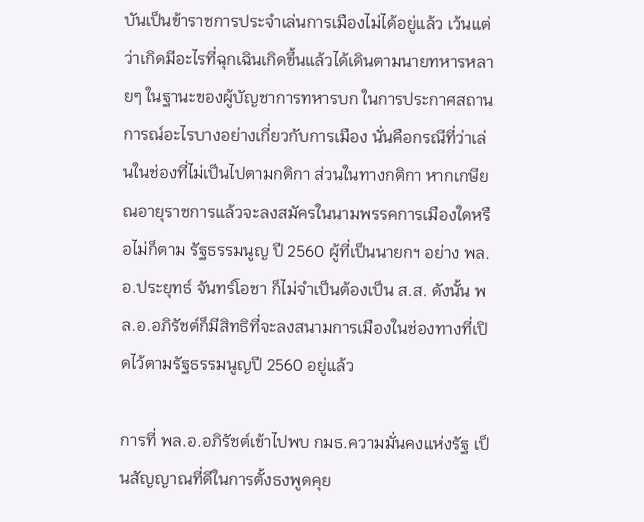บันเป็นข้าราชการประจำเล่นการเมืองไม่ได้อยู่แล้ว เว้นแต่ว่าเกิดมีอะไรที่ฉุกเฉินเกิดขึ้นแล้วได้เดินตามนายทหารหลายๆ ในฐานะของผู้บัญชาการทหารบก ในการประกาศสถานการณ์อะไรบางอย่างเกี่ยวกับการเมือง นั่นคือกรณีที่ว่าเล่นในช่องที่ไม่เป็นไปตามกติกา ส่วนในทางกติกา หากเกษียณอายุราชการแล้วจะลงสมัครในนามพรรคการเมืองใดหรือไม่ก็ตาม รัฐธรรมนูญ ปี 2560 ผู้ที่เป็นนายกฯ อย่าง พล.อ.ประยุทธ์ จันทร์โอชา ก็ไม่จำเป็นต้องเป็น ส.ส. ดังนั้น พล.อ.อภิรัชต์ก็มีสิทธิที่จะลงสนามการเมืองในช่องทางที่เปิดไว้ตามรัฐธรรมนูญปี 2560 อยู่แล้ว

การที่ พล.อ.อภิรัชต์เข้าไปพบ กมธ.ความมั่นคงแห่งรัฐ เป็นสัญญาณที่ดีในการตั้งธงพูดคุย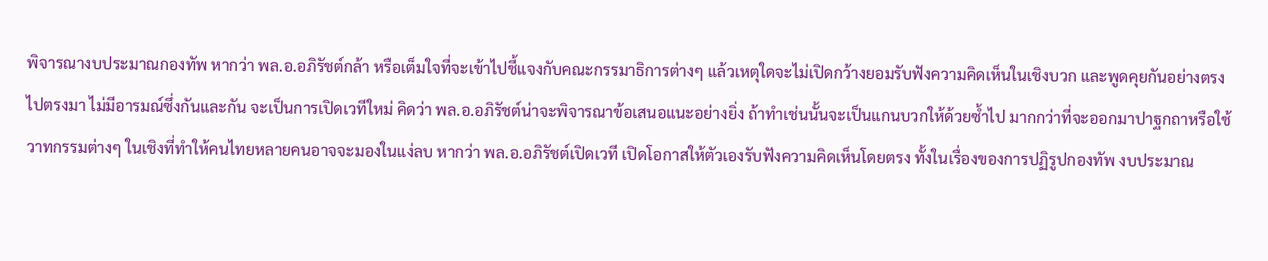พิจารณางบประมาณกองทัพ หากว่า พล.อ.อภิรัชต์กล้า หรือเต็มใจที่จะเข้าไปชี้แจงกับคณะกรรมาธิการต่างๆ แล้วเหตุใดจะไม่เปิดกว้างยอมรับฟังความคิดเห็นในเชิงบวก และพูดคุยกันอย่างตรงไปตรงมา ไม่มีอารมณ์ซึ่งกันและกัน จะเป็นการเปิดเวทีใหม่ คิดว่า พล.อ.อภิรัชต์น่าจะพิจารณาข้อเสนอแนะอย่างยิ่ง ถ้าทำเช่นนั้นจะเป็นแกนบวกให้ด้วยซ้ำไป มากกว่าที่จะออกมาปาฐกถาหรือใช้วาทกรรมต่างๆ ในเชิงที่ทำให้คนไทยหลายคนอาจจะมองในแง่ลบ หากว่า พล.อ.อภิรัชต์เปิดเวที เปิดโอกาสให้ตัวเองรับฟังความคิดเห็นโดยตรง ทั้งในเรื่องของการปฏิรูปกองทัพ งบประมาณ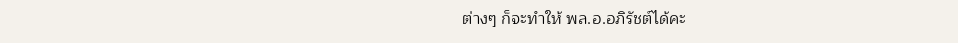ต่างๆ ก็จะทำให้ พล.อ.อภิรัชต์ได้คะ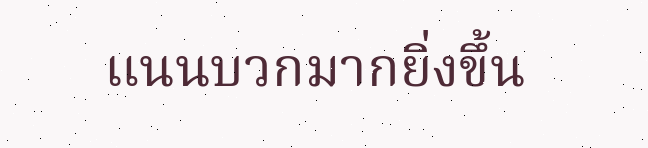แนนบวกมากยิ่งขึ้น